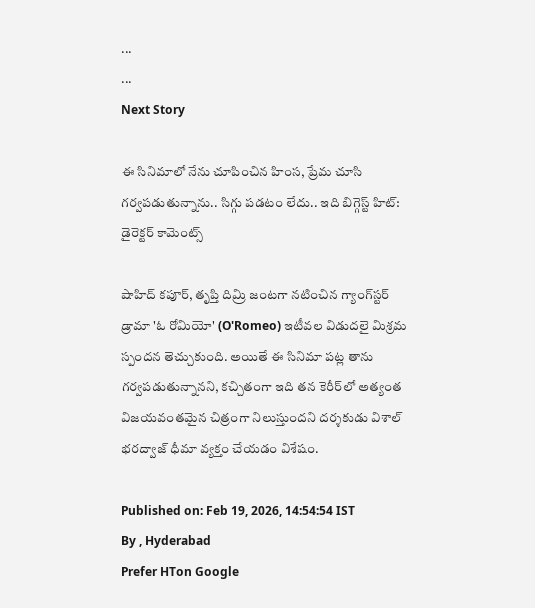...
...
Next Story

ఈ సినిమాలో నేను చూపించిన హింస, ప్రేమ చూసి గర్వపడుతున్నాను.. సిగ్గు పడటం లేదు.. ఇది బిగ్గెస్ట్ హిట్: డైరెక్టర్ కామెంట్స్

షాహిద్ కపూర్, తృప్తి దిమ్రి జంటగా నటించిన గ్యాంగ్‌స్టర్ డ్రామా 'ఓ రోమియో' (O'Romeo) ఇటీవల విడుదలై మిశ్రమ స్పందన తెచ్చుకుంది. అయితే ఈ సినిమా పట్ల తాను గర్వపడుతున్నానని, కచ్చితంగా ఇది తన కెరీర్‌లో అత్యంత విజయవంతమైన చిత్రంగా నిలుస్తుందని దర్శకుడు విశాల్ భరద్వాజ్ ధీమా వ్యక్తం చేయడం విశేషం.

Published on: Feb 19, 2026, 14:54:54 IST
By , Hyderabad
Prefer HTon Google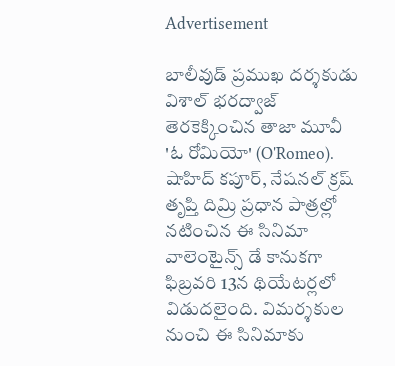Advertisement

బాలీవుడ్ ప్రముఖ దర్శకుడు విశాల్ భరద్వాజ్ తెరకెక్కించిన తాజా మూవీ 'ఓ రోమియో' (O'Romeo). షాహిద్ కపూర్, నేషనల్ క్రష్ తృప్తి దిమ్రి ప్రధాన పాత్రల్లో నటించిన ఈ సినిమా వాలెంటైన్స్ డే కానుకగా ఫిబ్రవరి 13న థియేటర్లలో విడుదలైంది. విమర్శకుల నుంచి ఈ సినిమాకు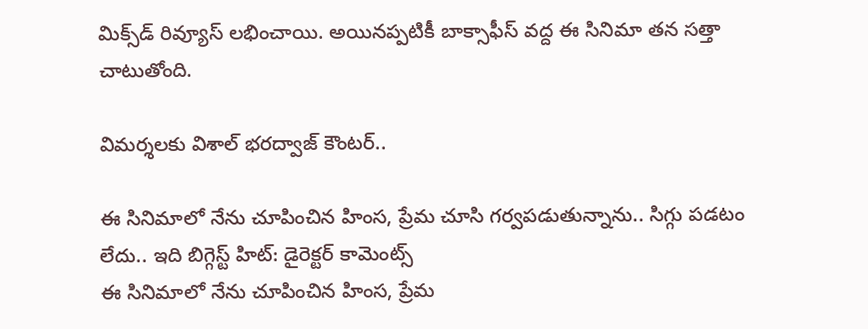మిక్స్‌డ్ రివ్యూస్ లభించాయి. అయినప్పటికీ బాక్సాఫీస్ వద్ద ఈ సినిమా తన సత్తా చాటుతోంది.

విమర్శలకు విశాల్ భరద్వాజ్ కౌంటర్..

ఈ సినిమాలో నేను చూపించిన హింస, ప్రేమ చూసి గర్వపడుతున్నాను.. సిగ్గు పడటం లేదు.. ఇది బిగ్గెస్ట్ హిట్: డైరెక్టర్ కామెంట్స్
ఈ సినిమాలో నేను చూపించిన హింస, ప్రేమ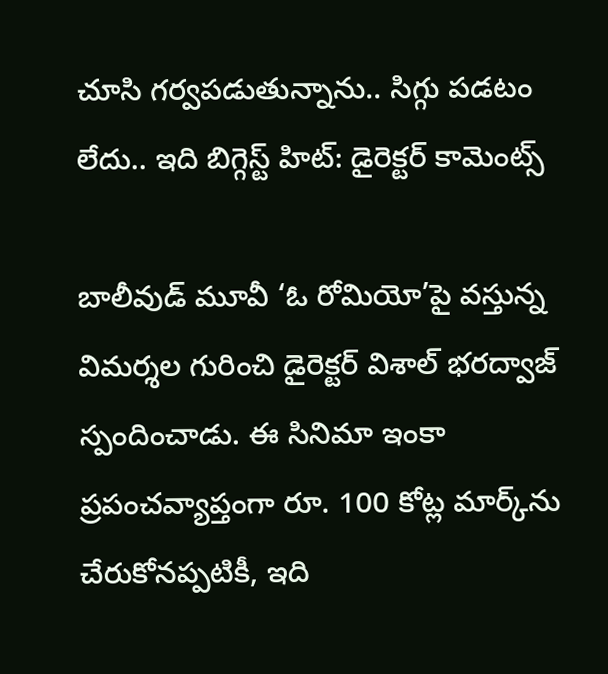చూసి గర్వపడుతున్నాను.. సిగ్గు పడటం లేదు.. ఇది బిగ్గెస్ట్ హిట్: డైరెక్టర్ కామెంట్స్

బాలీవుడ్ మూవీ ‘ఓ రోమియో’పై వస్తున్న విమర్శల గురించి డైరెక్టర్ విశాల్ భరద్వాజ్ స్పందించాడు. ఈ సినిమా ఇంకా ప్రపంచవ్యాప్తంగా రూ. 100 కోట్ల మార్క్‌ను చేరుకోనప్పటికీ, ఇది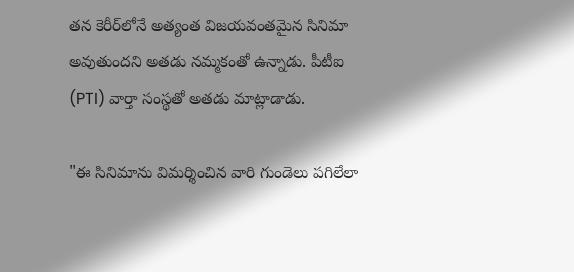తన కెరీర్‌లోనే అత్యంత విజయవంతమైన సినిమా అవుతుందని అతడు నమ్మకంతో ఉన్నాడు. పీటీఐ (PTI) వార్తా సంస్థతో అతడు మాట్లాడాడు.

"ఈ సినిమాను విమర్శించిన వారి గుండెలు పగిలేలా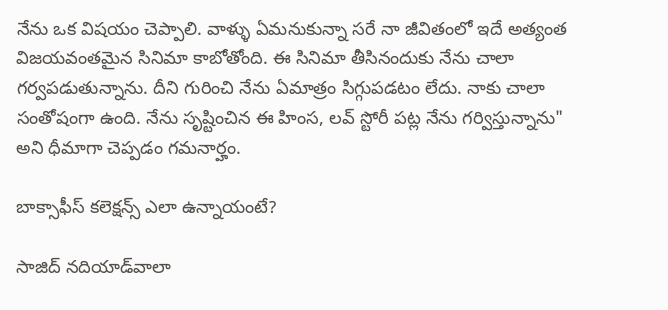నేను ఒక విషయం చెప్పాలి. వాళ్ళు ఏమనుకున్నా సరే నా జీవితంలో ఇదే అత్యంత విజయవంతమైన సినిమా కాబోతోంది. ఈ సినిమా తీసినందుకు నేను చాలా గర్వపడుతున్నాను. దీని గురించి నేను ఏమాత్రం సిగ్గుపడటం లేదు. నాకు చాలా సంతోషంగా ఉంది. నేను సృష్టించిన ఈ హింస, లవ్ స్టోరీ పట్ల నేను గర్విస్తున్నాను" అని ధీమాగా చెప్పడం గమనార్హం.

బాక్సాఫీస్ కలెక్షన్స్ ఎలా ఉన్నాయంటే?

సాజిద్ నదియాడ్‌వాలా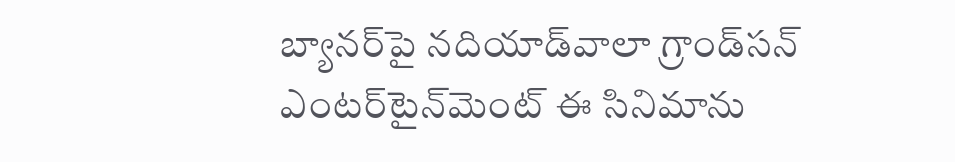బ్యానర్‌పై నదియాడ్‌వాలా గ్రాండ్‌సన్ ఎంటర్‌టైన్‌మెంట్ ఈ సినిమాను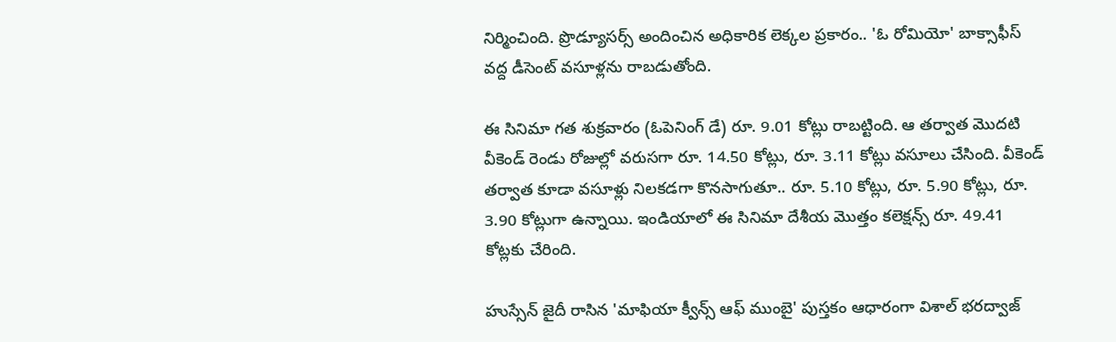నిర్మించింది. ప్రొడ్యూసర్స్ అందించిన అధికారిక లెక్కల ప్రకారం.. 'ఓ రోమియో' బాక్సాఫీస్ వద్ద డీసెంట్ వసూళ్లను రాబడుతోంది.

ఈ సినిమా గత శుక్రవారం (ఓపెనింగ్ డే) రూ. 9.01 కోట్లు రాబట్టింది. ఆ తర్వాత మొదటి వీకెండ్‌ రెండు రోజుల్లో వరుసగా రూ. 14.50 కోట్లు, రూ. 3.11 కోట్లు వసూలు చేసింది. వీకెండ్ తర్వాత కూడా వసూళ్లు నిలకడగా కొనసాగుతూ.. రూ. 5.10 కోట్లు, రూ. 5.90 కోట్లు, రూ. 3.90 కోట్లుగా ఉన్నాయి. ఇండియాలో ఈ సినిమా దేశీయ మొత్తం కలెక్షన్స్ రూ. 49.41 కోట్లకు చేరింది.

హుస్సేన్ జైదీ రాసిన 'మాఫియా క్వీన్స్ ఆఫ్ ముంబై' పుస్తకం ఆధారంగా విశాల్ భరద్వాజ్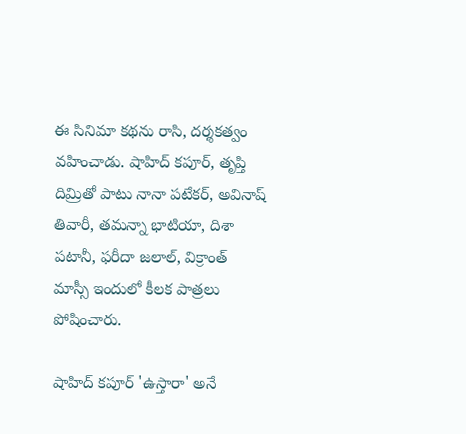ఈ సినిమా కథను రాసి, దర్శకత్వం వహించాడు. షాహిద్ కపూర్, తృప్తి దిమ్రితో పాటు నానా పటేకర్, అవినాష్ తివారీ, తమన్నా భాటియా, దిశా పటానీ, ఫరీదా జలాల్, విక్రాంత్ మాస్సీ ఇందులో కీలక పాత్రలు పోషించారు.

షాహిద్ కపూర్ 'ఉస్తారా' అనే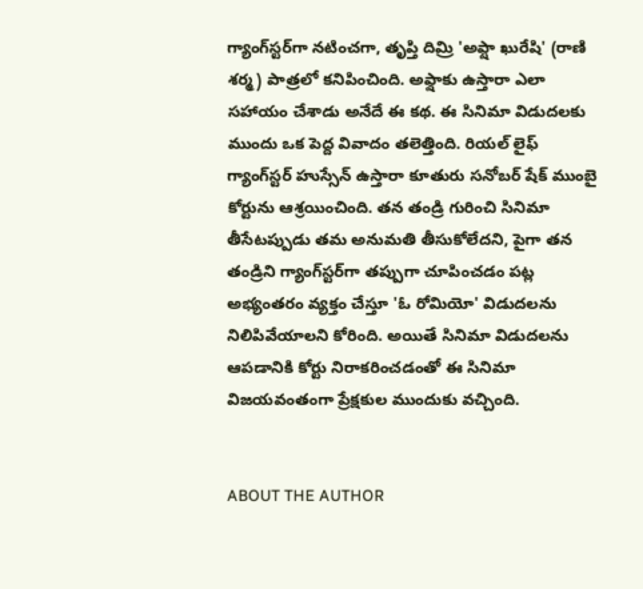గ్యాంగ్‌స్టర్‌గా నటించగా, తృప్తి దిమ్రి 'అఫ్షా ఖురేషి' (రాణి శర్మ) పాత్రలో కనిపించింది. అఫ్షాకు ఉస్తారా ఎలా సహాయం చేశాడు అనేదే ఈ కథ. ఈ సినిమా విడుదలకు ముందు ఒక పెద్ద వివాదం తలెత్తింది. రియల్ లైఫ్ గ్యాంగ్‌స్టర్ హుస్సేన్ ఉస్తారా కూతురు సనోబర్ షేక్ ముంబై కోర్టును ఆశ్రయించింది. తన తండ్రి గురించి సినిమా తీసేటప్పుడు తమ అనుమతి తీసుకోలేదని, పైగా తన తండ్రిని గ్యాంగ్‌స్టర్‌గా తప్పుగా చూపించడం పట్ల అభ్యంతరం వ్యక్తం చేస్తూ 'ఓ రోమియో' విడుదలను నిలిపివేయాలని కోరింది. అయితే సినిమా విడుదలను ఆపడానికి కోర్టు నిరాకరించడంతో ఈ సినిమా విజయవంతంగా ప్రేక్షకుల ముందుకు వచ్చింది.


ABOUT THE AUTHOR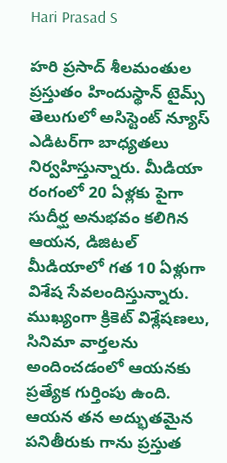Hari Prasad S

హరి ప్రసాద్ శీలమంతుల ప్రస్తుతం హిందుస్థాన్ టైమ్స్ తెలుగులో అసిస్టెంట్ న్యూస్ ఎడిటర్‌గా బాధ్యతలు నిర్వహిస్తున్నారు. మీడియా రంగంలో 20 ఏళ్లకు పైగా సుదీర్ఘ అనుభవం కలిగిన ఆయన, డిజిటల్ మీడియాలో గత 10 ఏళ్లుగా విశేష సేవలందిస్తున్నారు. ముఖ్యంగా క్రికెట్ విశ్లేషణలు, సినిమా వార్తలను అందించడంలో ఆయనకు ప్రత్యేక గుర్తింపు ఉంది. ఆయన తన అద్భుతమైన పనితీరుకు గాను ప్రస్తుత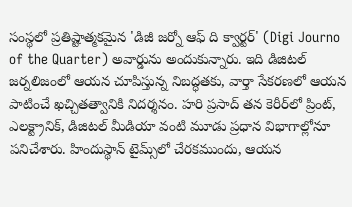సంస్థలో ప్రతిష్టాత్మకమైన 'డిజీ జర్నో ఆఫ్ ది క్వార్టర్' (Digi Journo of the Quarter) అవార్డును అందుకున్నారు. ఇది డిజిటల్ జర్నలిజంలో ఆయన చూపిస్తున్న నిబద్ధతకు, వార్తా సేకరణలో ఆయన పాటించే ఖచ్చితత్వానికి నిదర్శనం. హరి ప్రసాద్ తన కెరీర్‌లో ప్రింట్, ఎలక్ట్రానిక్, డిజిటల్ మీడియా వంటి మూడు ప్రధాన విభాగాల్లోనూ పనిచేశారు. హిందుస్థాన్ టైమ్స్‌లో చేరకముందు, ఆయన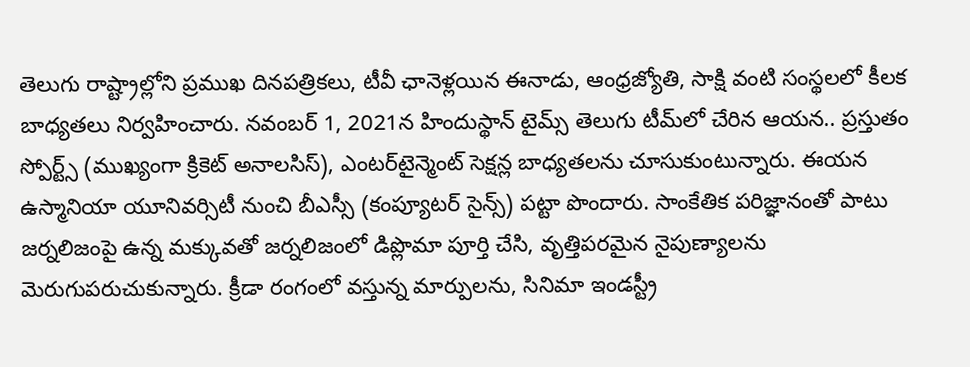తెలుగు రాష్ట్రాల్లోని ప్రముఖ దినపత్రికలు, టీవీ ఛానెళ్లయిన ఈనాడు, ఆంధ్రజ్యోతి, సాక్షి వంటి సంస్థలలో కీలక బాధ్యతలు నిర్వహించారు. నవంబర్ 1, 2021న హిందుస్థాన్ టైమ్స్ తెలుగు టీమ్‌లో చేరిన ఆయన.. ప్రస్తుతం స్పోర్ట్స్ (ముఖ్యంగా క్రికెట్ అనాలసిస్), ఎంటర్‌టైన్మెంట్ సెక్షన్ల బాధ్యతలను చూసుకుంటున్నారు. ఈయన ఉస్మానియా యూనివర్సిటీ నుంచి బీఎస్సీ (కంప్యూటర్ సైన్స్) పట్టా పొందారు. సాంకేతిక పరిజ్ఞానంతో పాటు జర్నలిజంపై ఉన్న మక్కువతో జర్నలిజంలో డిప్లొమా పూర్తి చేసి, వృత్తిపరమైన నైపుణ్యాలను మెరుగుపరుచుకున్నారు. క్రీడా రంగంలో వస్తున్న మార్పులను, సినిమా ఇండస్ట్రీ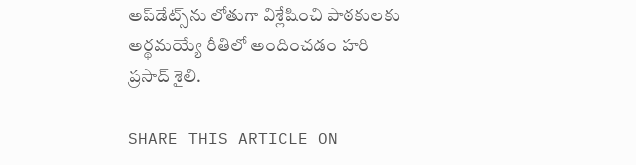అప్‌డేట్స్‌ను లోతుగా విశ్లేషించి పాఠకులకు అర్థమయ్యే రీతిలో అందించడం హరి ప్రసాద్ శైలి.

SHARE THIS ARTICLE ON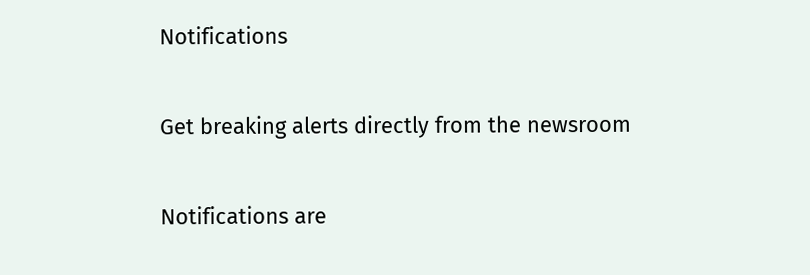Notifications

Get breaking alerts directly from the newsroom

Notifications are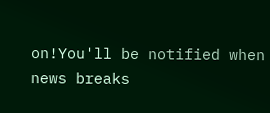on!You'll be notified when news breaks